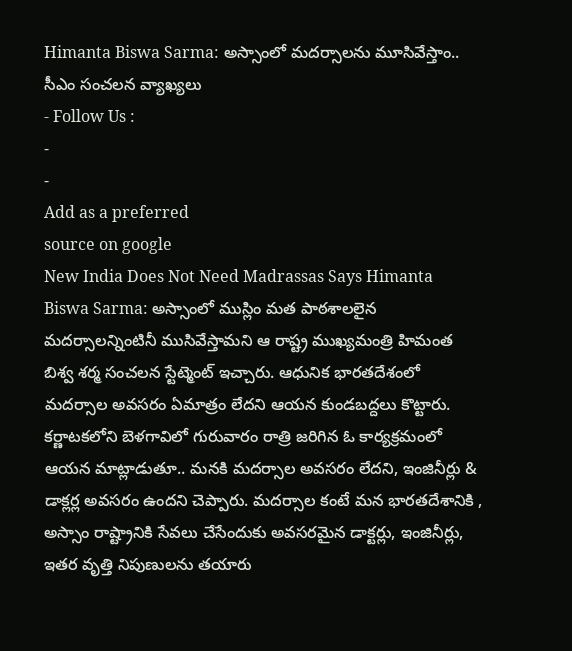Himanta Biswa Sarma: అస్సాంలో మదర్సాలను మూసివేస్తాం.. సీఎం సంచలన వ్యాఖ్యలు
- Follow Us :
-
-
Add as a preferred
source on google
New India Does Not Need Madrassas Says Himanta Biswa Sarma: అస్సాంలో ముస్లిం మత పాఠశాలలైన మదర్సాలన్నింటినీ ముసివేస్తామని ఆ రాష్ట్ర ముఖ్యమంత్రి హిమంత బిశ్వ శర్మ సంచలన స్టేట్మెంట్ ఇచ్చారు. ఆధునిక భారతదేశంలో మదర్సాల అవసరం ఏమాత్రం లేదని ఆయన కుండబద్దలు కొట్టారు. కర్ణాటకలోని బెళగావిలో గురువారం రాత్రి జరిగిన ఓ కార్యక్రమంలో ఆయన మాట్లాడుతూ.. మనకి మదర్సాల అవసరం లేదని, ఇంజినీర్లు & డాక్లర్ల అవసరం ఉందని చెప్పారు. మదర్సాల కంటే మన భారతదేశానికి , అస్సాం రాష్ట్రానికి సేవలు చేసేందుకు అవసరమైన డాక్టర్లు, ఇంజినీర్లు, ఇతర వృత్తి నిపుణులను తయారు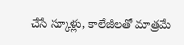చేసే స్కూళ్లు, కాలేజీలతో మాత్రమే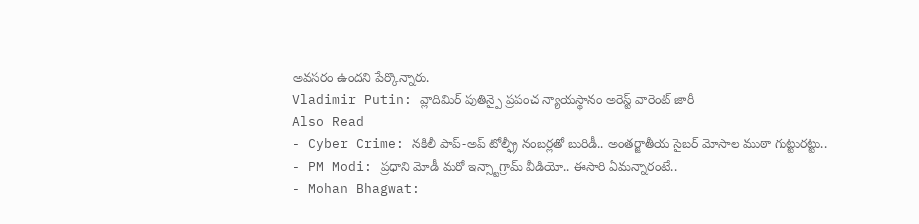అవసరం ఉందని పేర్కొన్నారు.
Vladimir Putin: వ్లాదిమిర్ పుతిన్పై ప్రపంచ న్యాయస్థానం అరెస్ట్ వారెంట్ జారీ
Also Read
- Cyber Crime: నకిలీ పాప్-అప్ టోల్ఫ్రీ నంబర్లతో బురిడీ.. అంతర్జాతీయ సైబర్ మోసాల ముఠా గుట్టురట్టు..
- PM Modi: ప్రధాని మోడీ మరో ఇన్స్టాగ్రామ్ వీడియో.. ఈసారి ఏమన్నారంటే..
- Mohan Bhagwat: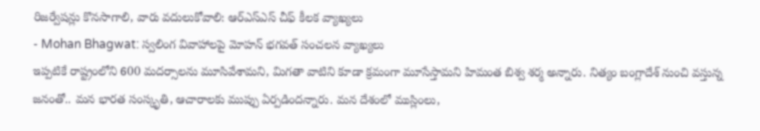రిజర్వేషన్లు కొనసాగాలి, వారు వదులుకోవాలి: ఆర్ఎస్ఎస్ చీఫ్ కీలక వ్యాఖ్యలు
- Mohan Bhagwat: స్వలింగ వివాహాలపై మోహన్ భగవత్ సంచలన వ్యాఖ్యలు
ఇప్పటికే రాష్ట్రంలోని 600 మదర్సాలను మూసివేశామని, మిగతా వాటిని కూడా క్రమంగా మూసేస్తామని హిమంత బిశ్వ శర్మ అన్నారు. నిత్యం బంగ్లాదేశ్ నుంచి వస్తున్న జనంతో.. మన భారత సంస్కృతి, ఆచారాలకు ముప్పు ఏర్పడిందన్నారు. మన దేశంలో ముస్లింలు,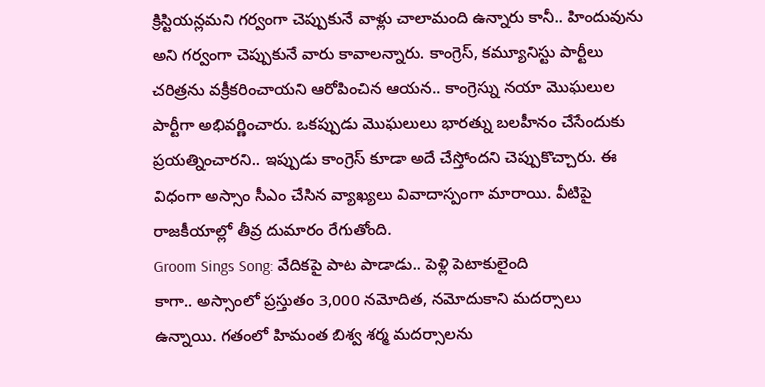క్రిస్టియన్లమని గర్వంగా చెప్పుకునే వాళ్లు చాలామంది ఉన్నారు కానీ.. హిందువును అని గర్వంగా చెప్పుకునే వారు కావాలన్నారు. కాంగ్రెస్, కమ్యూనిస్టు పార్టీలు చరిత్రను వక్రీకరించాయని ఆరోపించిన ఆయన.. కాంగ్రెస్ను నయా మొఘలుల పార్టీగా అభివర్ణించారు. ఒకప్పుడు మొఘలులు భారత్ను బలహీనం చేసేందుకు ప్రయత్నించారని.. ఇప్పుడు కాంగ్రెస్ కూడా అదే చేస్తోందని చెప్పుకొచ్చారు. ఈ విధంగా అస్సాం సీఎం చేసిన వ్యాఖ్యలు వివాదాస్పంగా మారాయి. వీటిపై రాజకీయాల్లో తీవ్ర దుమారం రేగుతోంది.
Groom Sings Song: వేదికపై పాట పాడాడు.. పెళ్లి పెటాకులైంది
కాగా.. అస్సాంలో ప్రస్తుతం 3,000 నమోదిత, నమోదుకాని మదర్సాలు ఉన్నాయి. గతంలో హిమంత బిశ్వ శర్మ మదర్సాలను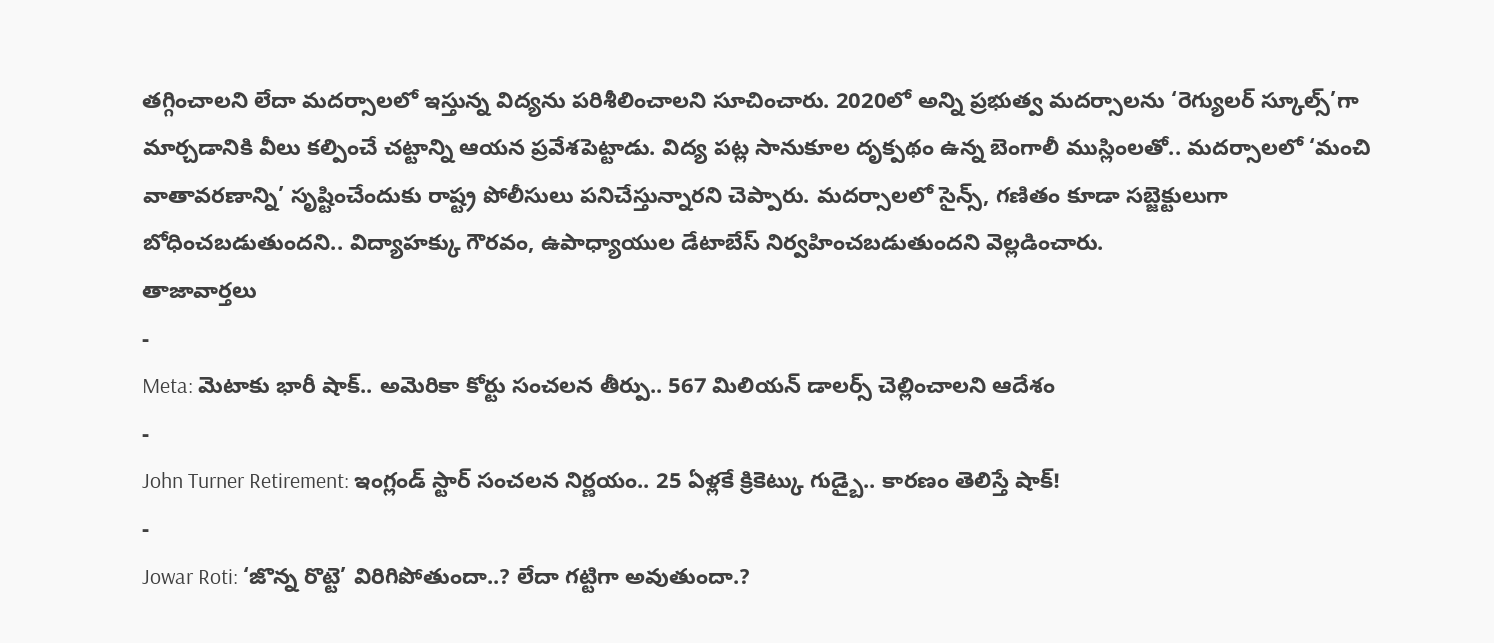తగ్గించాలని లేదా మదర్సాలలో ఇస్తున్న విద్యను పరిశీలించాలని సూచించారు. 2020లో అన్ని ప్రభుత్వ మదర్సాలను ‘రెగ్యులర్ స్కూల్స్’గా మార్చడానికి వీలు కల్పించే చట్టాన్ని ఆయన ప్రవేశపెట్టాడు. విద్య పట్ల సానుకూల దృక్పథం ఉన్న బెంగాలీ ముస్లింలతో.. మదర్సాలలో ‘మంచి వాతావరణాన్ని’ సృష్టించేందుకు రాష్ట్ర పోలీసులు పనిచేస్తున్నారని చెప్పారు. మదర్సాలలో సైన్స్, గణితం కూడా సబ్జెక్టులుగా బోధించబడుతుందని.. విద్యాహక్కు గౌరవం, ఉపాధ్యాయుల డేటాబేస్ నిర్వహించబడుతుందని వెల్లడించారు.
తాజావార్తలు
-
Meta: మెటాకు భారీ షాక్.. అమెరికా కోర్టు సంచలన తీర్పు.. 567 మిలియన్ డాలర్స్ చెల్లించాలని ఆదేశం
-
John Turner Retirement: ఇంగ్లండ్ స్టార్ సంచలన నిర్ణయం.. 25 ఏళ్లకే క్రికెట్కు గుడ్బై.. కారణం తెలిస్తే షాక్!
-
Jowar Roti: ‘జొన్న రొట్టె’ విరిగిపోతుందా..? లేదా గట్టిగా అవుతుందా.?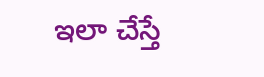ఇలా చేస్తే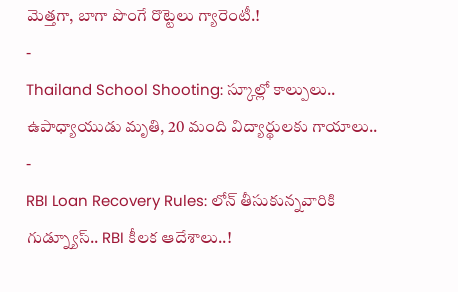మెత్తగా, బాగా పొంగే రొట్టెలు గ్యారెంటీ.!
-
Thailand School Shooting: స్కూల్లో కాల్పులు.. ఉపాధ్యాయుడు మృతి, 20 మంది విద్యార్థులకు గాయాలు..
-
RBI Loan Recovery Rules: లోన్ తీసుకున్నవారికి గుడ్న్యూస్.. RBI కీలక ఆదేశాలు..!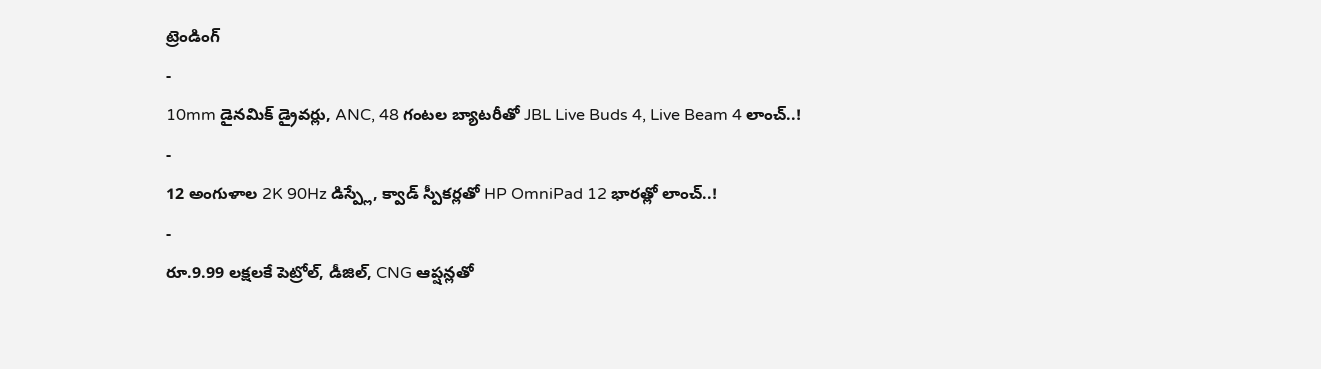ట్రెండింగ్
-
10mm డైనమిక్ డ్రైవర్లు, ANC, 48 గంటల బ్యాటరీతో JBL Live Buds 4, Live Beam 4 లాంచ్..!
-
12 అంగుళాల 2K 90Hz డిస్ప్లే, క్వాడ్ స్పీకర్లతో HP OmniPad 12 భారత్లో లాంచ్..!
-
రూ.9.99 లక్షలకే పెట్రోల్, డీజిల్, CNG ఆప్షన్లతో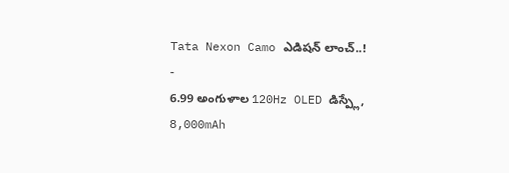Tata Nexon Camo ఎడిషన్ లాంచ్..!
-
6.99 అంగుళాల 120Hz OLED డిస్ప్లే, 8,000mAh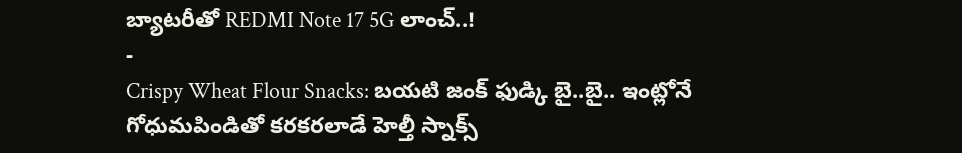బ్యాటరీతో REDMI Note 17 5G లాంచ్..!
-
Crispy Wheat Flour Snacks: బయటి జంక్ ఫుడ్కి బై..బై.. ఇంట్లోనే గోధుమపిండితో కరకరలాడే హెల్తీ స్నాక్స్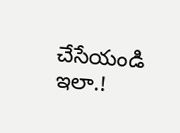చేసేయండి ఇలా.!